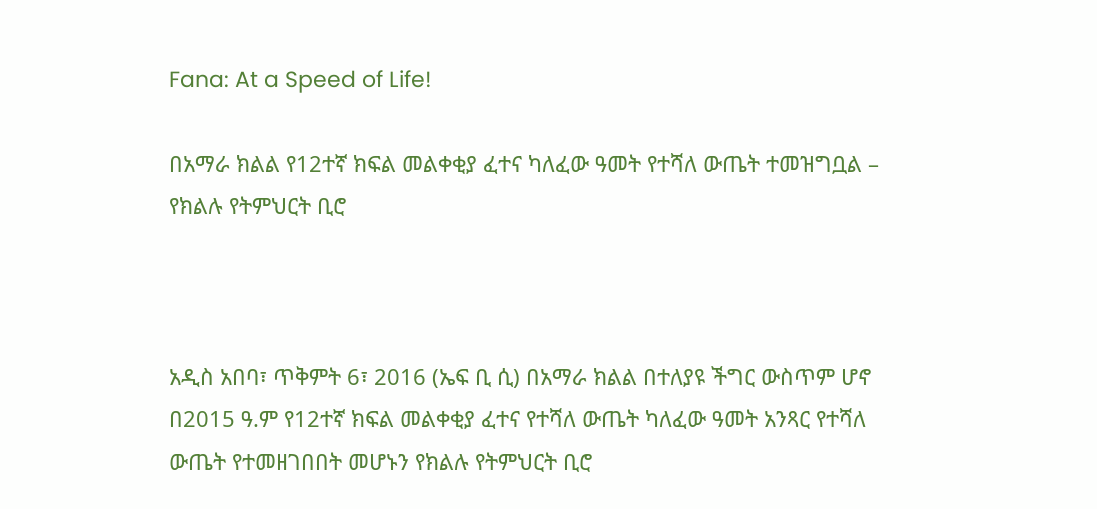Fana: At a Speed of Life!

በአማራ ክልል የ12ተኛ ክፍል መልቀቂያ ፈተና ካለፈው ዓመት የተሻለ ውጤት ተመዝግቧል – የክልሉ የትምህርት ቢሮ



አዲስ አበባ፣ ጥቅምት 6፣ 2016 (ኤፍ ቢ ሲ) በአማራ ክልል በተለያዩ ችግር ውስጥም ሆኖ በ2015 ዓ.ም የ12ተኛ ክፍል መልቀቂያ ፈተና የተሻለ ውጤት ካለፈው ዓመት አንጻር የተሻለ ውጤት የተመዘገበበት መሆኑን የክልሉ የትምህርት ቢሮ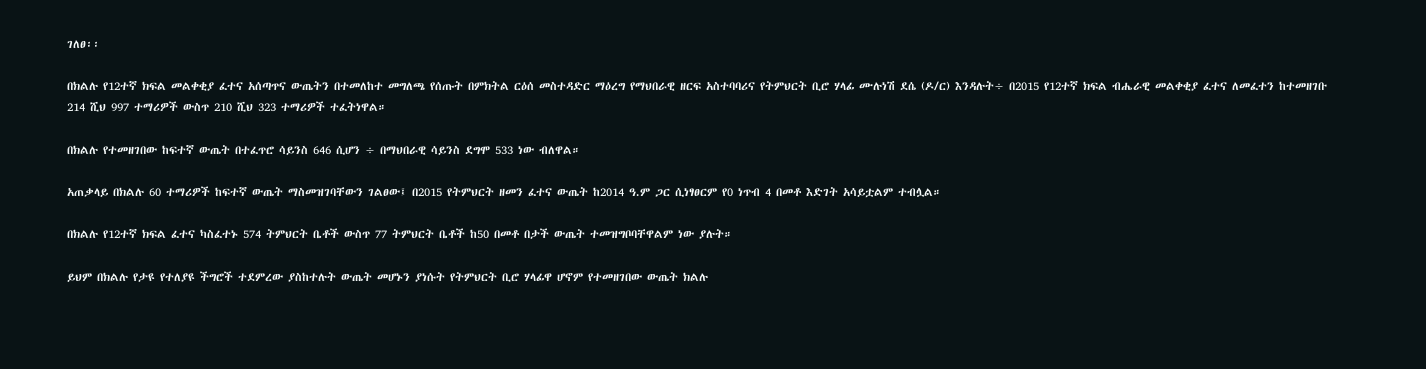ገለፀ፡፡

በክልሉ የ12ተኛ ክፍል መልቀቂያ ፈተና አሰጣጥና ውጤትን በተመለከተ መግለጫ የሰጡት በምክትል ርዕሰ መስተዳድር ማዕረግ የማህበራዊ ዘርፍ አስተባባሪና የትምህርት ቢሮ ሃላፊ ሙሉነሽ ደሴ (ዶ/ር) እንዳሉት÷ በ2015 የ12ተኛ ክፍል ብሔራዊ መልቀቂያ ፈተና ለመፈተን ከተመዘገቡ 214 ሺህ 997 ተማሪዎች ውስጥ 210 ሺህ 323 ተማሪዎች ተፈትነዋል።

በክልሉ የተመዘገበው ከፍተኛ ውጤት በተፈጥሮ ሳይንስ 646 ሲሆን ÷ በማህበራዊ ሳይንስ ደግሞ 533 ነው ብለዋል።

አጠቃላይ በክልሉ 60 ተማሪዎች ከፍተኛ ውጤት ማስመዝገባቸውን ገልፀው፤ በ2015 የትምህርት ዘመን ፈተና ውጤት ከ2014 ዓ.ም ጋር ሲነፃፀርም የ0 ነጥብ 4 በመቶ እድገት አሳይቷልም ተብሏል።

በክልሉ የ12ተኛ ክፍል ፈተና ካስፈተኑ 574 ትምህርት ቤቶች ውስጥ 77 ትምህርት ቤቶች ከ50 በመቶ በታች ውጤት ተመዝግቦባቸዋልም ነው ያሉት።

ይህም በክልሉ የታዩ የተለያዩ ችግሮች ተደምረው ያስከተሉት ውጤት መሆኑን ያነሱት የትምህርት ቢሮ ሃላፊዋ ሆኖም የተመዘገበው ውጤት ክልሉ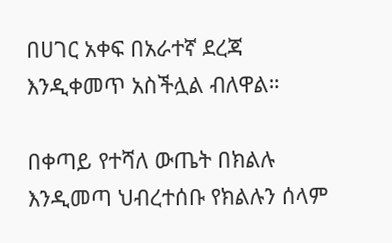በሀገር አቀፍ በአራተኛ ደረጃ እንዲቀመጥ አስችሏል ብለዋል።

በቀጣይ የተሻለ ውጤት በክልሉ እንዲመጣ ህብረተሰቡ የክልሉን ሰላም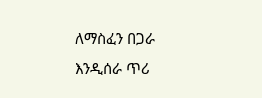ለማስፈን በጋራ እንዲሰራ ጥሪ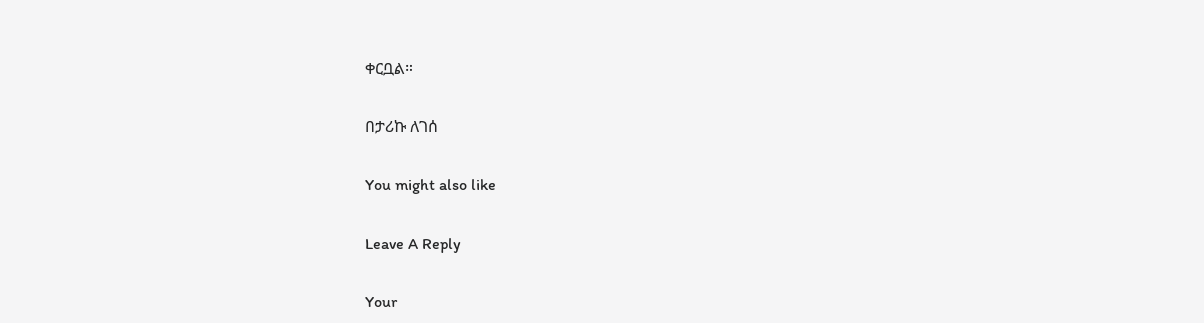ቀርቧል።

በታሪኩ ለገሰ

You might also like

Leave A Reply

Your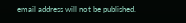email address will not be published.